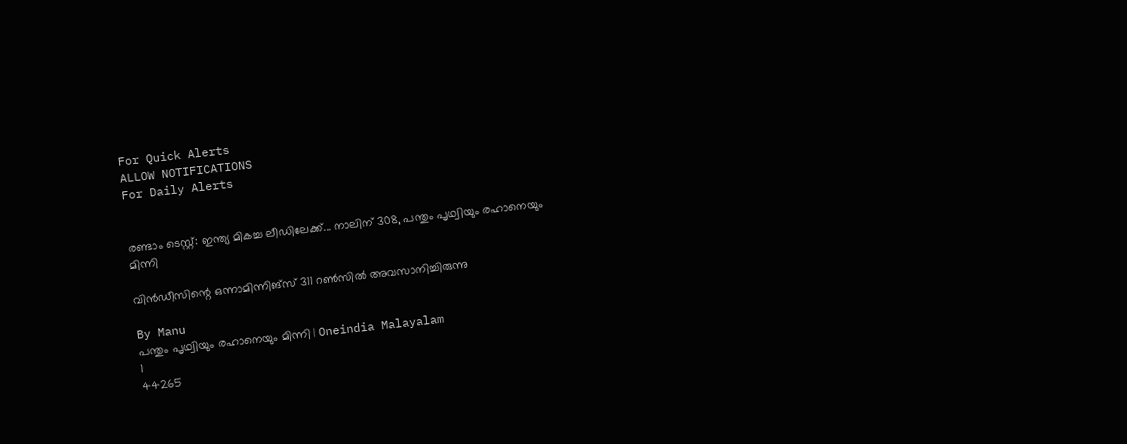For Quick Alerts
ALLOW NOTIFICATIONS
For Daily Alerts


രണ്ടാം ടെസ്റ്റ്: ഇന്ത്യ മികച്ച ലീഡിലേക്ക്... നാലിന് 308, പന്തും പൃഥ്വിയും രഹാനെയും മിന്നി

വിന്‍ഡീസിന്റെ ഒന്നാമിന്നിങ്‌സ് 311 റണ്‍സില്‍ അവസാനിച്ചിരുന്നു

By Manu
പന്തും പൃഥ്വിയും രഹാനെയും മിന്നി | Oneindia Malayalam
1
44265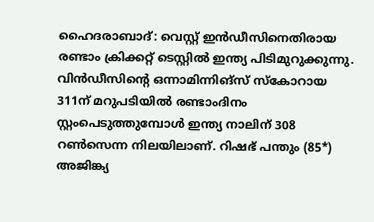ഹൈദരാബാദ്: വെസ്റ്റ് ഇന്‍ഡീസിനെതിരായ രണ്ടാം ക്രിക്കറ്റ് ടെസ്റ്റില്‍ ഇന്ത്യ പിടിമുറുക്കുന്നു. വിന്‍ഡീസിന്റെ ഒന്നാമിന്നിങ്‌സ് സ്‌കോറായ 311ന് മറുപടിയില്‍ രണ്ടാംദിനം സ്റ്റംപെടുത്തുമ്പോള്‍ ഇന്ത്യ നാലിന് 308 റണ്‍സെന്ന നിലയിലാണ്. റിഷഭ് പന്തും (85*) അജിങ്ക്യ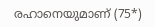രഹാനെയുമാണ് (75*)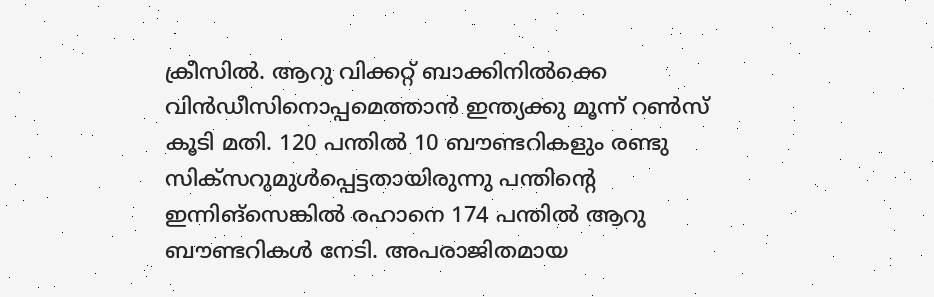ക്രീസില്‍. ആറു വിക്കറ്റ് ബാക്കിനില്‍ക്കെ വിന്‍ഡീസിനൊപ്പമെത്താന്‍ ഇന്ത്യക്കു മൂന്ന് റണ്‍സ് കൂടി മതി. 120 പന്തില്‍ 10 ബൗണ്ടറികളും രണ്ടു സിക്‌സറുമുള്‍പ്പെട്ടതായിരുന്നു പന്തിന്റെ ഇന്നിങ്‌സെങ്കില്‍ രഹാനെ 174 പന്തില്‍ ആറു ബൗണ്ടറികള്‍ നേടി. അപരാജിതമായ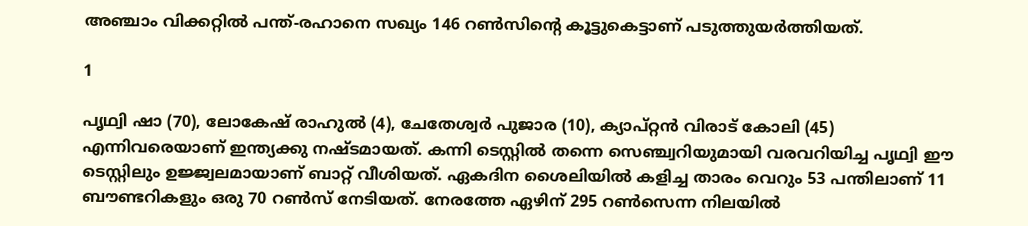അഞ്ചാം വിക്കറ്റില്‍ പന്ത്-രഹാനെ സഖ്യം 146 റണ്‍സിന്റെ കൂട്ടുകെട്ടാണ് പടുത്തുയര്‍ത്തിയത്.

1

പൃഥ്വി ഷാ (70), ലോകേഷ് രാഹുല്‍ (4), ചേതേശ്വര്‍ പുജാര (10), ക്യാപ്റ്റന്‍ വിരാട് കോലി (45) എന്നിവരെയാണ് ഇന്ത്യക്കു നഷ്ടമായത്. കന്നി ടെസ്റ്റില്‍ തന്നെ സെഞ്ച്വറിയുമായി വരവറിയിച്ച പൃഥ്വി ഈ ടെസ്റ്റിലും ഉജ്ജ്വലമായാണ് ബാറ്റ് വീശിയത്. ഏകദിന ശൈലിയില്‍ കളിച്ച താരം വെറും 53 പന്തിലാണ് 11 ബൗണ്ടറികളും ഒരു 70 റണ്‍സ് നേടിയത്. നേരത്തേ ഏഴിന് 295 റണ്‍സെന്ന നിലയില്‍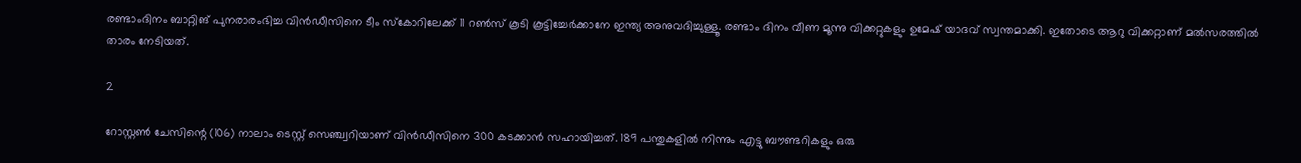രണ്ടാംദിനം ബാറ്റിങ് പുനരാരംഭിച്ച വിന്‍ഡീസിനെ ടീം സ്‌കോറിലേക്ക് 11 റണ്‍സ് കൂടി കൂട്ടിച്ചേര്‍ക്കാനേ ഇന്ത്യ അനുവദിച്ചുള്ളൂ. രണ്ടാം ദിനം വീണ മൂന്നു വിക്കറ്റുകളും ഉമേഷ് യാദവ് സ്വന്തമാക്കി. ഇതോടെ ആറു വിക്കറ്റാണ് മല്‍സരത്തില്‍ താരം നേടിയത്.

2

റോസ്റ്റണ്‍ ചേസിന്റെ (106) നാലാം ടെസ്റ്റ് സെഞ്ച്വറിയാണ് വിന്‍ഡീസിനെ 300 കടക്കാന്‍ സഹായിച്ചത്. 189 പന്തുകളില്‍ നിന്നും എട്ടു ബൗണ്ടറികളും ഒരു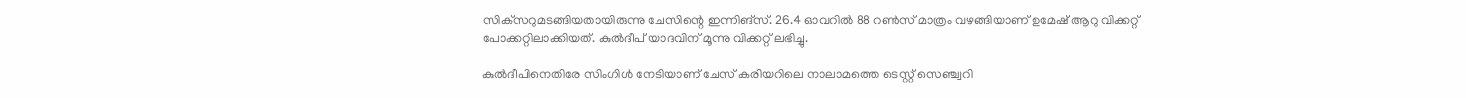സിക്‌സറുമടങ്ങിയതായിരുന്നു ചേസിന്റെ ഇന്നിങ്‌സ്. 26.4 ഓവറില്‍ 88 റണ്‍സ് മാത്രം വഴങ്ങിയാണ് ഉമേഷ് ആറു വിക്കറ്റ് പോക്കറ്റിലാക്കിയത്. കുല്‍ദീപ് യാദവിന് മൂന്നു വിക്കറ്റ് ലഭിച്ചു.

കുല്‍ദീപിനെതിരേ സിംഗിള്‍ നേടിയാണ് ചേസ് കരിയറിലെ നാലാമത്തെ ടെസ്റ്റ് സെഞ്ച്വറി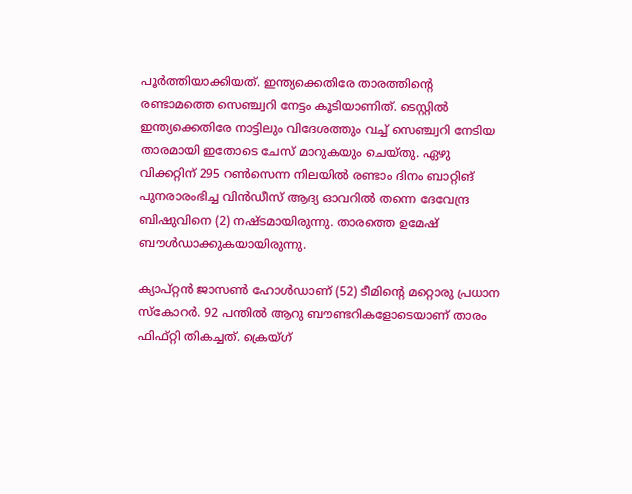പൂര്‍ത്തിയാക്കിയത്. ഇന്ത്യക്കെതിരേ താരത്തിന്റെ രണ്ടാമത്തെ സെഞ്ച്വറി നേട്ടം കൂടിയാണിത്. ടെസ്റ്റില്‍ ഇന്ത്യക്കെതിരേ നാട്ടിലും വിദേശത്തും വച്ച് സെഞ്ച്വറി നേടിയ താരമായി ഇതോടെ ചേസ് മാറുകയും ചെയ്തു. ഏഴു വിക്കറ്റിന് 295 റണ്‍സെന്ന നിലയില്‍ രണ്ടാം ദിനം ബാറ്റിങ് പുനരാരംഭിച്ച വിന്‍ഡീസ് ആദ്യ ഓവറില്‍ തന്നെ ദേവേന്ദ്ര ബിഷുവിനെ (2) നഷ്ടമായിരുന്നു. താരത്തെ ഉമേഷ് ബൗള്‍ഡാക്കുകയായിരുന്നു.

ക്യാപ്റ്റന്‍ ജാസണ്‍ ഹോള്‍ഡാണ് (52) ടീമിന്റെ മറ്റൊരു പ്രധാന സ്‌കോറര്‍. 92 പന്തില്‍ ആറു ബൗണ്ടറികളോടെയാണ് താരം ഫിഫ്റ്റി തികച്ചത്. ക്രെയ്ഗ്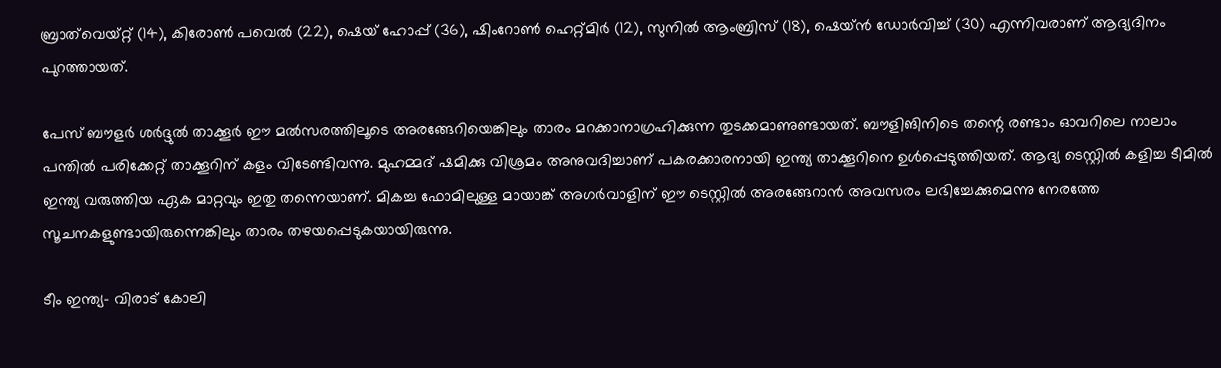ബ്രാത്‌വെയ്റ്റ് (14), കിരോണ്‍ പവെല്‍ (22), ഷെയ് ഹോപ്പ് (36), ഷിംറോണ്‍ ഹെറ്റ്മിര്‍ (12), സുനില്‍ ആംബ്രിസ് (18), ഷെയ്ന്‍ ഡോര്‍വിച്ച് (30) എന്നിവരാണ് ആദ്യദിനം പുറത്തായത്.

പേസ് ബൗളര്‍ ശര്‍ദ്ദുല്‍ താക്കൂര്‍ ഈ മല്‍സരത്തിലൂടെ അരങ്ങേറിയെങ്കിലും താരം മറക്കാനാഗ്രഹിക്കുന്ന തുടക്കമാണുണ്ടായത്. ബൗളിങിനിടെ തന്റെ രണ്ടാം ഓവറിലെ നാലാം പന്തില്‍ പരിക്കേറ്റ് താക്കൂറിന് കളം വിടേണ്ടിവന്നു. മുഹമ്മദ് ഷമിക്കു വിശ്രമം അനുവദിച്ചാണ് പകരക്കാരനായി ഇന്ത്യ താക്കൂറിനെ ഉള്‍പ്പെടുത്തിയത്. ആദ്യ ടെസ്റ്റില്‍ കളിച്ച ടീമില്‍ ഇന്ത്യ വരുത്തിയ ഏക മാറ്റവും ഇതു തന്നെയാണ്. മികച്ച ഫോമിലുള്ള മായാങ്ക് അഗര്‍വാളിന് ഈ ടെസ്റ്റില്‍ അരങ്ങേറാന്‍ അവസരം ലഭിച്ചേക്കുമെന്നു നേരത്തേ സൂചനകളുണ്ടായിരുന്നെങ്കിലും താരം തഴയപ്പെടുകയായിരുന്നു.

ടീം ഇന്ത്യ- വിരാട് കോലി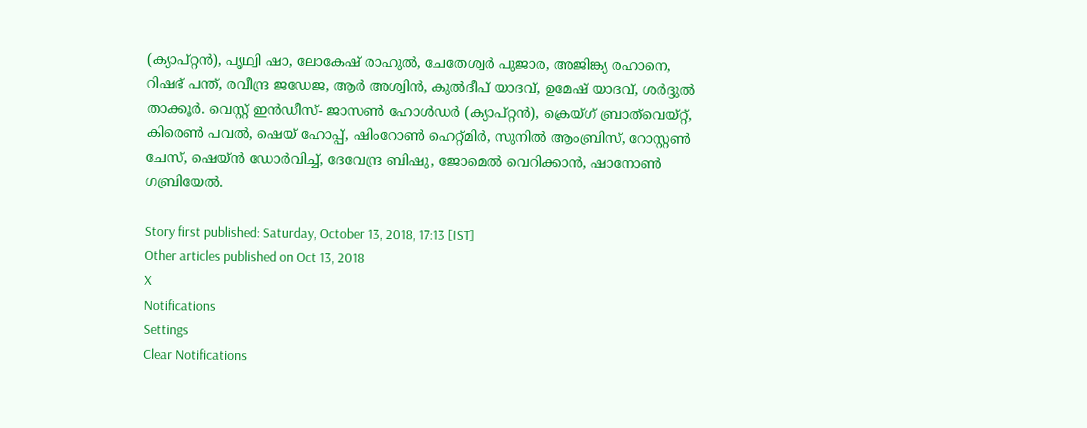(ക്യാപ്റ്റന്‍), പൃഥ്വി ഷാ, ലോകേഷ് രാഹുല്‍, ചേതേശ്വര്‍ പുജാര, അജിങ്ക്യ രഹാനെ, റിഷഭ് പന്ത്, രവീന്ദ്ര ജഡേജ, ആര്‍ അശ്വിന്‍, കുല്‍ദീപ് യാദവ്, ഉമേഷ് യാദവ്, ശര്‍ദ്ദുല്‍ താക്കൂര്‍. വെസ്റ്റ് ഇന്‍ഡീസ്- ജാസണ്‍ ഹോള്‍ഡര്‍ (ക്യാപ്റ്റന്‍), ക്രെയ്ഗ് ബ്രാത്‌വെയ്റ്റ്, കിരെണ്‍ പവല്‍, ഷെയ് ഹോപ്പ്, ഷിംറോണ്‍ ഹെറ്റ്മിര്‍, സുനില്‍ ആംബ്രിസ്, റോസ്റ്റണ്‍ ചേസ്, ഷെയ്ന്‍ ഡോര്‍വിച്ച്, ദേവേന്ദ്ര ബിഷു, ജോമെല്‍ വെറിക്കാന്‍, ഷാനോണ്‍ ഗബ്രിയേല്‍.

Story first published: Saturday, October 13, 2018, 17:13 [IST]
Other articles published on Oct 13, 2018
X
Notifications
Settings
Clear Notifications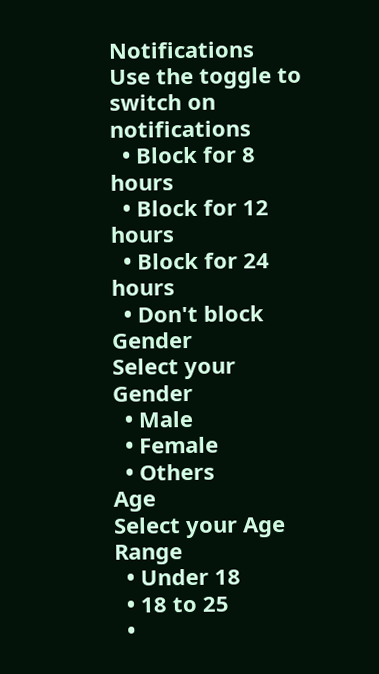Notifications
Use the toggle to switch on notifications
  • Block for 8 hours
  • Block for 12 hours
  • Block for 24 hours
  • Don't block
Gender
Select your Gender
  • Male
  • Female
  • Others
Age
Select your Age Range
  • Under 18
  • 18 to 25
  •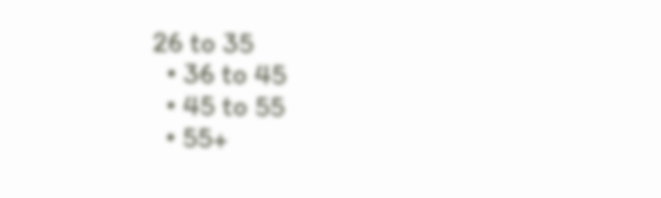26 to 35
  • 36 to 45
  • 45 to 55
  • 55+